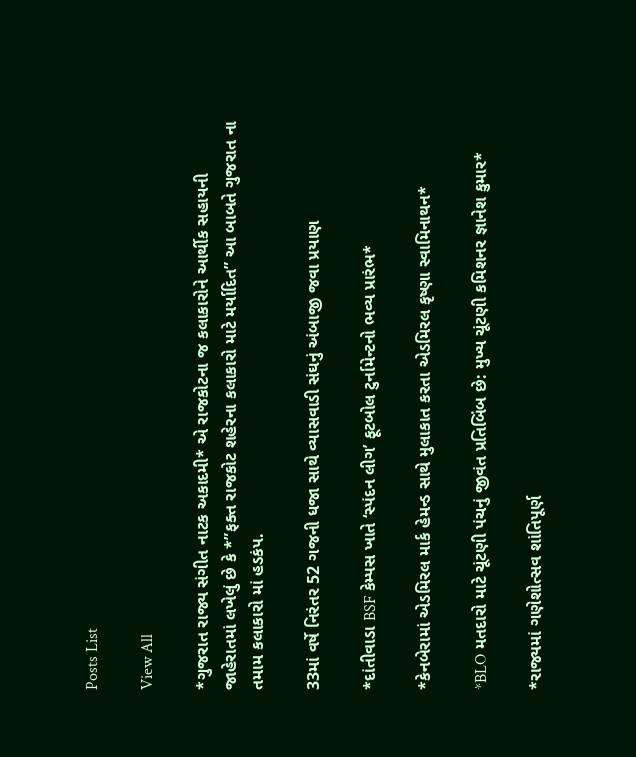Posts List

View All

*ગુજરાત રાજ્ય સંગીત નાટક અકાદમી* એ રાજકોટના જ કલાકારોને આર્થીક સહાયની જાહેરાતમાં લખેલું છે કે *”ફક્ત રાજકોટ શહેરના કલાકારો માટે મર્યાદિત” આ બાબતે ગુજરાત ના તમામ કલાકારો માં હડકંપ.

33માં વર્ષે નિરંતર 52 ગજની ધજા સાથે વ્યાસવાડી સંઘનું અંબાજી જવા પ્રયાણ

*દાંતીવાડા BSF કેમ્પસ ખાતે ‘સ્પંદન લીગ’ ફૂટબોલ ટુર્નામેન્ટનો ભવ્ય પ્રારંભ*

*કેનબેરામાં એડમિરલ માર્ક હેમન્ડ સાથે મુલાકાત કરતા એડમિરલ કૃષ્ણા સ્વામિનાથન*

*BLO મતદારો માટે ચૂંટણી પંચનું જીવંત પ્રતિબિંબ છે: મુખ્ય ચૂંટણી કમિશનર જ્ઞાનેશ કુમાર*

*રાજ્યમાં ગણેશોત્સવ શાંતિપૂર્ણ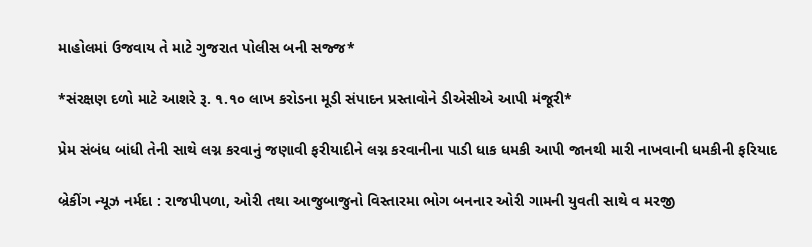માહોલમાં ઉજવાય તે માટે ગુજરાત પોલીસ બની સજ્જ*

*સંરક્ષણ દળો માટે આશરે રૂ. ૧.૧૦ લાખ કરોડના મૂડી સંપાદન પ્રસ્તાવોને ડીએસીએ આપી મંજૂરી*

પ્રેમ સંબંધ બાંધી તેની સાથે લગ્ન કરવાનું જણાવી ફરીયાદીને લગ્ન કરવાનીના પાડી ધાક ધમકી આપી જાનથી મારી નાખવાની ધમકીની ફરિયાદ

બ્રેકીંગ ન્યૂઝ નર્મદા : રાજપીપળા, ઓરી તથા આજુબાજુનો વિસ્તારમા ભોગ બનનાર ઓરી ગામની યુવતી સાથે વ મરજી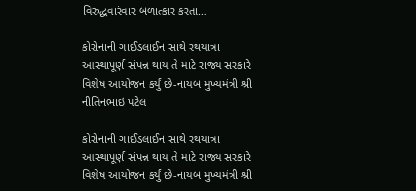વિરુદ્ધવારંવાર બળાત્કાર કરતા…

કોરોનાની ગાઈડલાઈન સાથે રથયાત્રા આસ્થાપૂર્ણ સંપન્ન થાય તે માટે રાજ્ય સરકારે વિશેષ આયોજન કર્યું છે-નાયબ મુખ્યમંત્રી શ્રી નીતિનભાઇ પટેલ

કોરોનાની ગાઈડલાઈન સાથે રથયાત્રા આસ્થાપૂર્ણ સંપન્ન થાય તે માટે રાજ્ય સરકારે વિશેષ આયોજન કર્યું છે-નાયબ મુખ્યમંત્રી શ્રી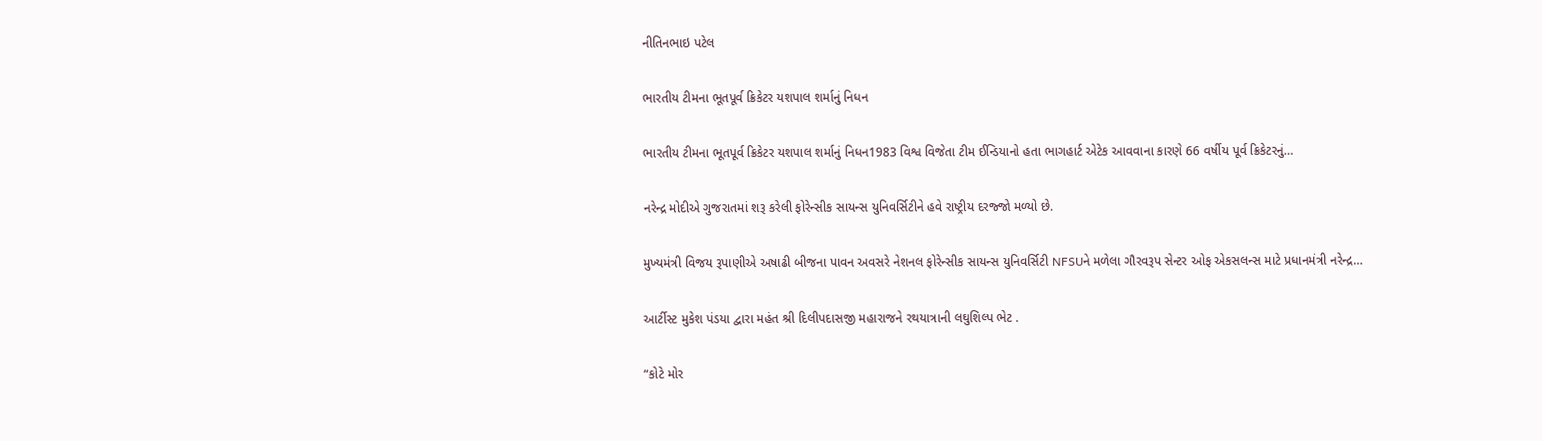નીતિનભાઇ પટેલ

ભારતીય ટીમના ભૂતપૂર્વ ક્રિકેટર યશપાલ શર્માનું નિધન

ભારતીય ટીમના ભૂતપૂર્વ ક્રિકેટર યશપાલ શર્માનું નિધન1983 વિશ્વ વિજેતા ટીમ ઈન્ડિયાનો હતા ભાગહાર્ટ એટેક આવવાના કારણે 66 વર્ષીય પૂર્વ ક્રિકેટરનું…

નરેન્દ્ર મોદીએ ગુજરાતમાં શરૂ કરેલી ફોરેન્સીક સાયન્સ યુનિવર્સિટીને હવે રાષ્ટ્રીય દરજ્જો મળ્યો છે.

મુખ્યમંત્રી વિજય રૂપાણીએ અષાઢી બીજના પાવન અવસરે નેશનલ ફોરેન્સીક સાયન્સ યુનિવર્સિટી NFSUને મળેલા ગૌરવરૂપ સેન્ટર ઓફ એકસલન્સ માટે પ્રધાનમંત્રી નરેન્દ્ર…

આર્ટીસ્ટ મુકેશ પંડયા દ્વારા મહંત શ્રી દિલીપદાસજી મહારાજને રથયાત્રાની લઘુશિલ્પ ભેટ .

“કોટે મોર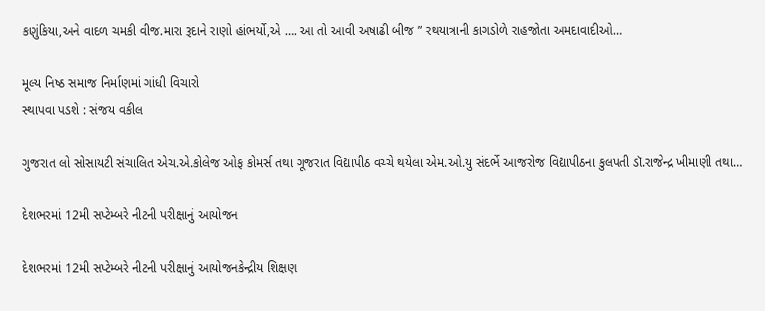કણુંકિયા,અને વાદળ ચમકી વીજ.મારા રૂદાને રાણો હાંભર્યો,એ …. આ તો આવી અષાઢી બીજ ” રથયાત્રાની કાગડોળે રાહજોતા અમદાવાદીઓ…

મૂલ્ય નિષ્ઠ સમાજ નિર્માણમાં ગાંધી વિચારો
સ્થાપવા પડશે : સંજય વકીલ

ગુજરાત લો સોસાયટી સંચાલિત એચ.એ.કોલેજ ઓફ કોમર્સ તથા ગૂજરાત વિદ્યાપીઠ વચ્ચે થયેલા એમ.ઓ.યુ સંદર્ભે આજરોજ વિદ્યાપીઠના કુલપતી ડૉ.રાજેન્દ્ર ખીમાણી તથા…

દેશભરમાં 12મી સપ્ટેમ્બરે નીટની પરીક્ષાનું આયોજન

દેશભરમાં 12મી સપ્ટેમ્બરે નીટની પરીક્ષાનું આયોજનકેન્દ્રીય શિક્ષણ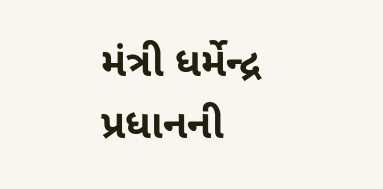મંત્રી ધર્મેન્દ્ર પ્રધાનની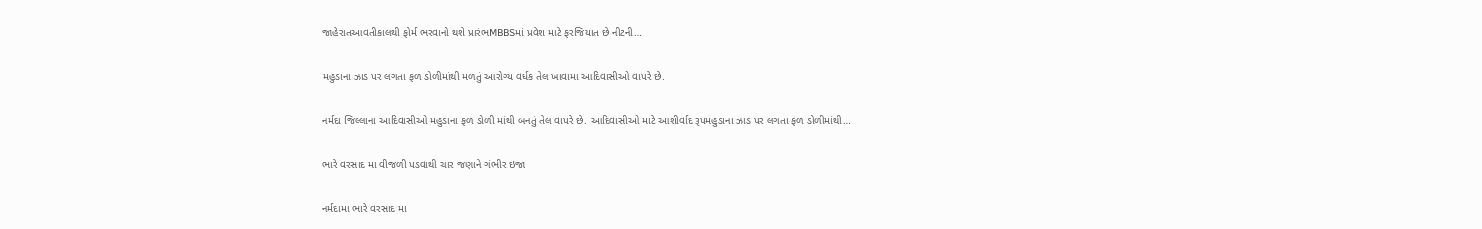જાહેરાતઆવતીકાલથી ફોર્મ ભરવાનો થશે પ્રારંભMBBSમાં પ્રવેશ માટે ફરજિયાત છે નીટની…

મહુડાના ઝાડ પર લગતા ફળ ડોળીમાંથી મળતું આરોગ્ય વર્ધક તેલ ખાવામા આદિવાસીઓ વાપરે છે.

નર્મદા જિલ્લાના આદિવાસીઓ મહુડાના ફળ ડોળી માંથી બનતું તેલ વાપરે છે. આદિવાસીઓ માટે આશીર્વાદ રૂપમહુડાના ઝાડ પર લગતા ફળ ડોળીમાંથી…

ભારે વરસાદ મા વીજળી પડવાથી ચાર જણાને ગંભીર ઇજા

નર્મદામા ભારે વરસાદ મા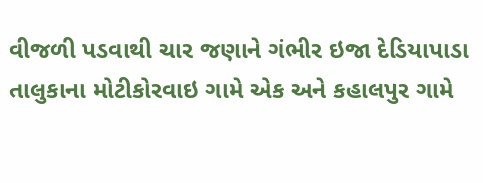વીજળી પડવાથી ચાર જણાને ગંભીર ઇજા દેડિયાપાડા તાલુકાના મોટીકોરવાઇ ગામે એક અને કહાલપુર ગામે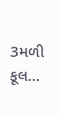3મળી કૂલ…